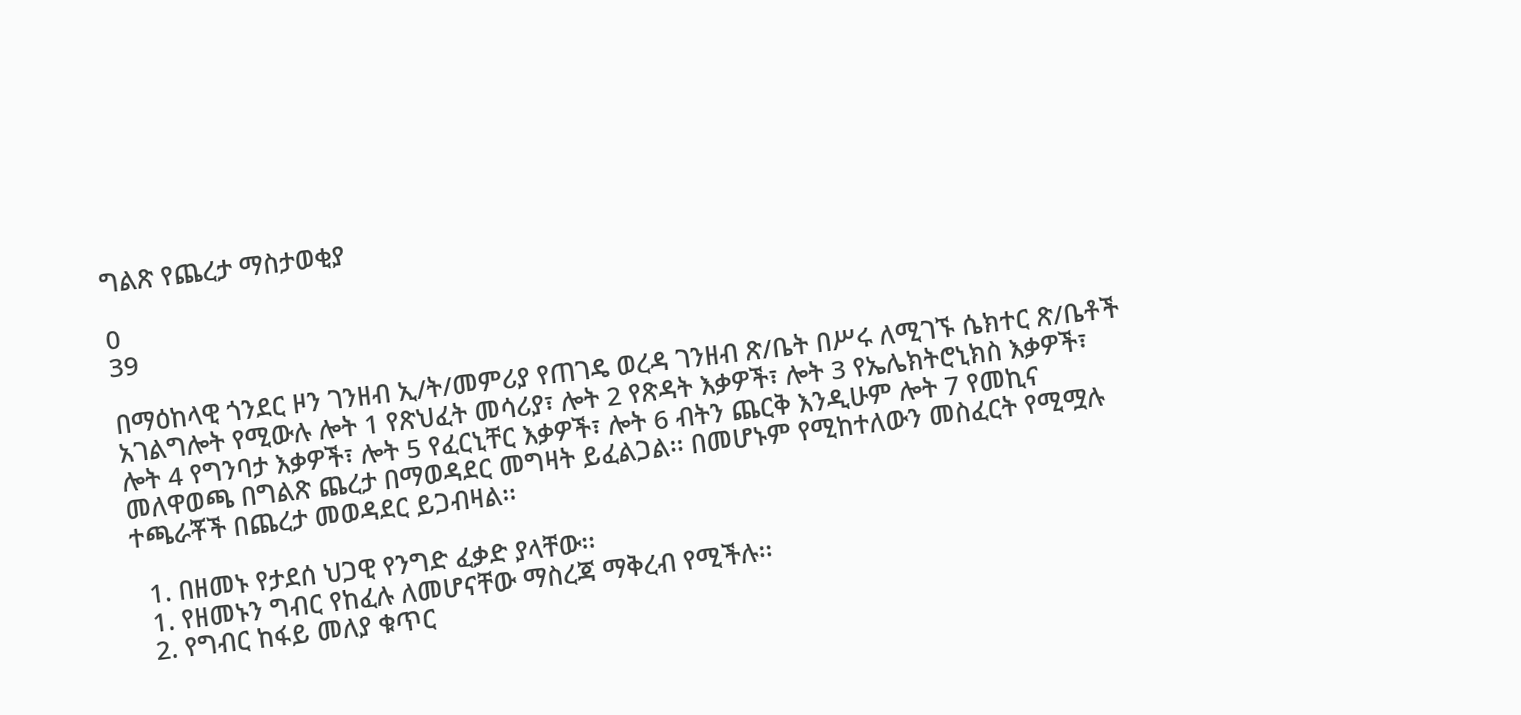ግልጽ የጨረታ ማስታወቂያ

0
39

በማዕከላዊ ጎንደር ዞን ገንዘብ ኢ/ት/መምሪያ የጠገዴ ወረዳ ገንዘብ ጽ/ቤት በሥሩ ለሚገኙ ሴክተር ጽ/ቤቶች አገልግሎት የሚውሉ ሎት 1 የጽህፈት መሳሪያ፣ ሎት 2 የጽዳት እቃዎች፣ ሎት 3 የኤሌክትሮኒክስ እቃዎች፣ ሎት 4 የግንባታ እቃዎች፣ ሎት 5 የፈርኒቸር እቃዎች፣ ሎት 6 ብትን ጨርቅ እንዲሁም ሎት 7 የመኪና መለዋወጫ በግልጽ ጨረታ በማወዳደር መግዛት ይፈልጋል፡፡ በመሆኑም የሚከተለውን መስፈርት የሚሟሉ ተጫራቾች በጨረታ መወዳደር ይጋብዛል፡፡

  1. በዘመኑ የታደሰ ህጋዊ የንግድ ፈቃድ ያላቸው፡፡
  1. የዘመኑን ግብር የከፈሉ ለመሆናቸው ማስረጃ ማቅረብ የሚችሉ፡፡
  2. የግብር ከፋይ መለያ ቁጥር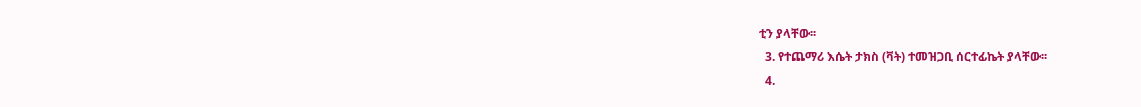ቲን ያላቸው፡፡
  3. የተጨማሪ እሴት ታክስ (ቫት) ተመዝጋቢ ሰርተፊኬት ያላቸው፡፡
  4.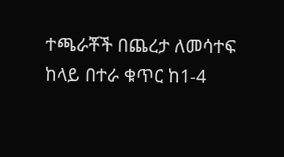ተጫራቾች በጨረታ ለመሳተፍ ከላይ በተራ ቁጥር ከ1-4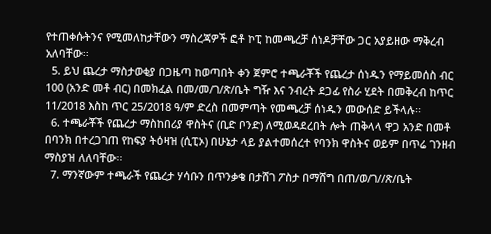የተጠቀሱትንና የሚመለከታቸውን ማስረጃዎች ፎቶ ኮፒ ከመጫረቻ ሰነዶቻቸው ጋር አያይዘው ማቅረብ አለባቸው፡፡
  5. ይህ ጨረታ ማስታወቂያ በጋዜጣ ከወጣበት ቀን ጀምሮ ተጫራቾች የጨረታ ሰነዱን የማይመሰስ ብር 100 (አንድ መቶ ብር) በመክፈል በመ/መ/ገ/ጽ/ቤት ግዥ እና ንብረት ደጋፊ የስራ ሂደት በመቅረብ ከጥር 11/2018 እስከ ጥር 25/2018 ዓ/ም ድረስ በመምጣት የመጫረቻ ሰነዱን መውሰድ ይችላሉ፡፡
  6. ተጫራቾች የጨረታ ማስከበሪያ ዋስትና (ቢድ ቦንድ) ለሚወዳደረበት ሎት ጠቅላላ ዋጋ አንድ በመቶ በባንክ በተረጋገጠ የከፍያ ትዕዛዝ (ሲፒኦ) በሁኔታ ላይ ያልተመሰረተ የባንክ ዋስትና ወይም በጥሬ ገንዘብ ማስያዝ ለለባቸው፡፡
  7. ማንኛውም ተጫራች የጨረታ ሃሳቡን በጥንቃቄ በታሸገ ፖስታ በማሸግ በጠ/ወ/ገ//ጽ/ቤት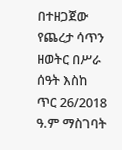በተዘጋጀው የጨረታ ሳጥን ዘወትር በሥራ ሰዓት እስከ ጥር 26/2018 ዓ.ም ማስገባት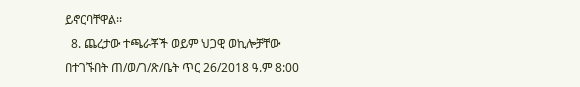ይኖርባቸዋል፡፡
  8. ጨረታው ተጫራቾች ወይም ህጋዊ ወኪሎቻቸው በተገኙበት ጠ/ወ/ገ/ጽ/ቤት ጥር 26/2018 ዓ.ም 8:00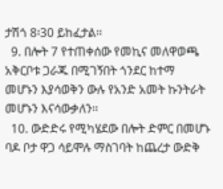ታሽጎ 8፡30 ይከፈታል፡፡
  9. በሎት 7 የተጠቀሰው የመኪና መለዋወጫ አቅርቦቱ ጋራጁ በሚገኝበት ጎንደር ከተማ መሆኑን እያሳወቅን ውሉ የአንድ አመት ኩንትራት መሆኑን እናሳውቃለን፡፡
  10. ውድድሩ የሚካሄደው በሎት ድምር በመሆኑ ባዶ ቦታ ዋጋ ሳይሞሉ ማስገባት ከጨረታ ውድቅ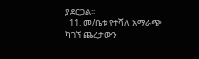ያደርጋል፡፡
  11. መ/ቤቱ የተሻለ አማራጭ ካገኘ ጨረታውን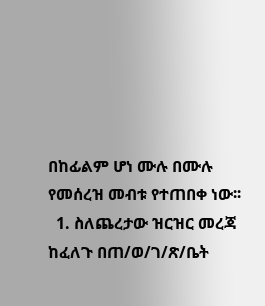በከፊልም ሆነ ሙሉ በሙሉ የመሰረዝ መብቱ የተጠበቀ ነው፡፡
  1. ስለጨረታው ዝርዝር መረጃ ከፈለጉ በጠ/ወ/ገ/ጽ/ቤት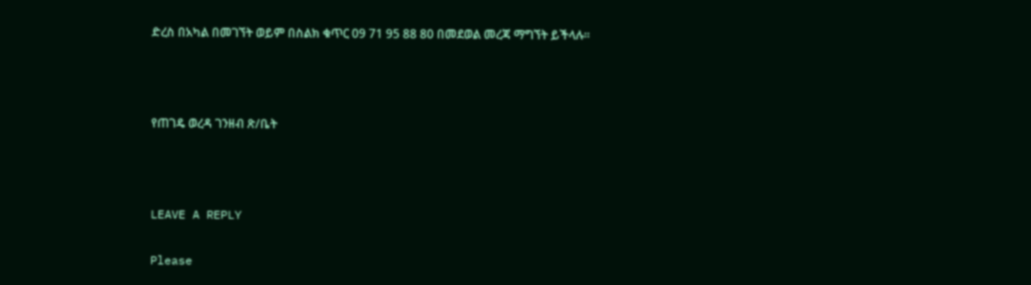ድረስ በአካል በመገኘት ወይም በስልክ ቁጥር 09 71 95 88 80 በመደወል መረጃ ማግኘት ይችላሉ፡፡



የጠገዴ ወረዳ ገንዘብ ጽ/ቤት



LEAVE A REPLY

Please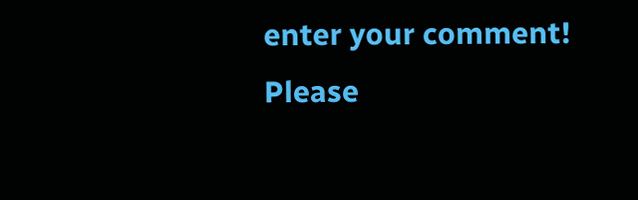enter your comment!
Please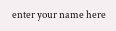enter your name here